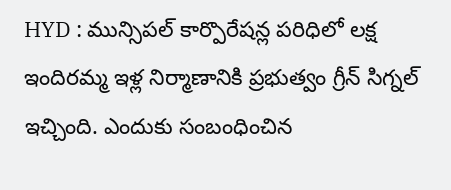HYD : మున్సిపల్ కార్పొరేషన్ల పరిధిలో లక్ష ఇందిరమ్మ ఇళ్ల నిర్మాణానికి ప్రభుత్వం గ్రీన్ సిగ్నల్ ఇచ్చింది. ఎందుకు సంబంధించిన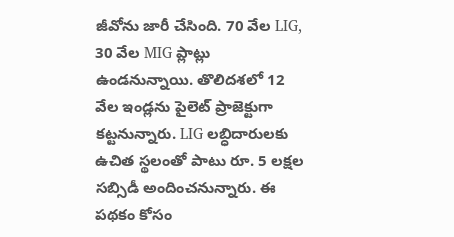జీవోను జారీ చేసింది. 70 వేల LIG, 30 వేల MIG ప్లాట్లు ఉండనున్నాయి. తొలిదశలో 12 వేల ఇండ్లను పైలెట్ ప్రాజెక్టుగా కట్టనున్నారు. LIG లబ్ధిదారులకు ఉచిత స్థలంతో పాటు రూ. 5 లక్షల సబ్సిడీ అందించనున్నారు. ఈ పథకం కోసం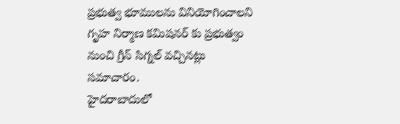ప్రభుత్వ భూములను వినియోగించాలని గృహ నిర్మాణ కమిషనర్ కు ప్రభుత్వం నుంచి గ్రీన్ సిగ్నల్ వచ్చినట్లు సమాచారం.
హైదరాబాదులో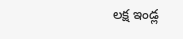లక్ష ఇండ్ల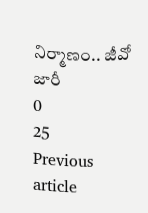నిర్మాణం.. జీవో జారీ
0
25
Previous article